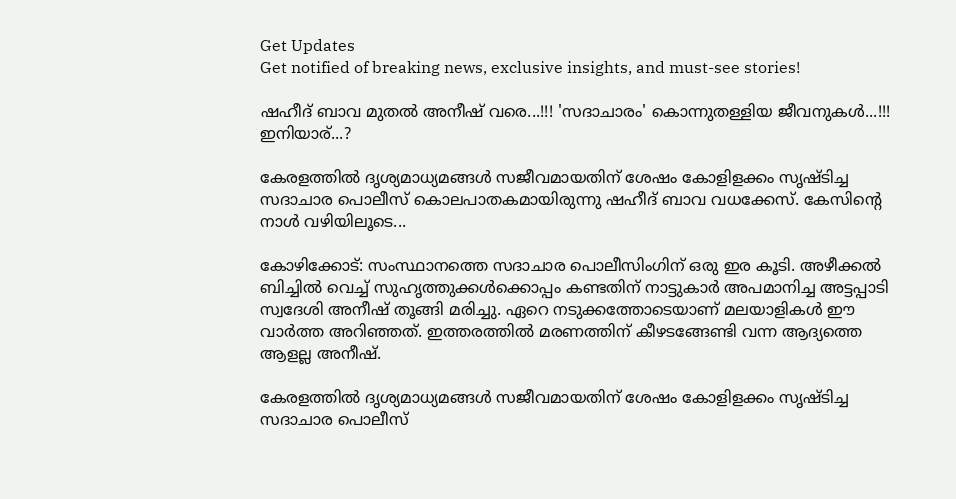Get Updates
Get notified of breaking news, exclusive insights, and must-see stories!

ഷഹീദ് ബാവ മുതൽ അനീഷ് വരെ...!!! 'സദാചാരം' കൊന്നുതള്ളിയ ജീവനുകൾ...!!! ഇനിയാര്...?

കേരളത്തില്‍ ദൃശ്യമാധ്യമങ്ങള്‍ സജീവമായതിന് ശേഷം കോളിളക്കം സൃഷ്ടിച്ച സദാചാര പൊലീസ് കൊലപാതകമായിരുന്നു ഷഹീദ് ബാവ വധക്കേസ്. കേസിന്റെ നാള്‍ വഴിയിലൂടെ...

കോഴിക്കോട്: സംസ്ഥാനത്തെ സദാചാര പൊലീസിംഗിന് ഒരു ഇര കൂടി. അഴീക്കല്‍ ബിച്ചില്‍ വെച്ച് സുഹൃത്തുക്കള്‍ക്കൊപ്പം കണ്ടതിന് നാട്ടുകാര്‍ അപമാനിച്ച അട്ടപ്പാടി സ്വദേശി അനീഷ് തൂങ്ങി മരിച്ചു. ഏറെ നടുക്കത്തോടെയാണ് മലയാളികള്‍ ഈ വാര്‍ത്ത അറിഞ്ഞത്. ഇത്തരത്തില്‍ മരണത്തിന് കീഴടങ്ങേണ്ടി വന്ന ആദ്യത്തെ ആളല്ല അനീഷ്.

കേരളത്തില്‍ ദൃശ്യമാധ്യമങ്ങള്‍ സജീവമായതിന് ശേഷം കോളിളക്കം സൃഷ്ടിച്ച സദാചാര പൊലീസ്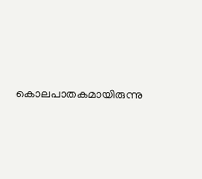കൊലപാതകമായിരുന്നു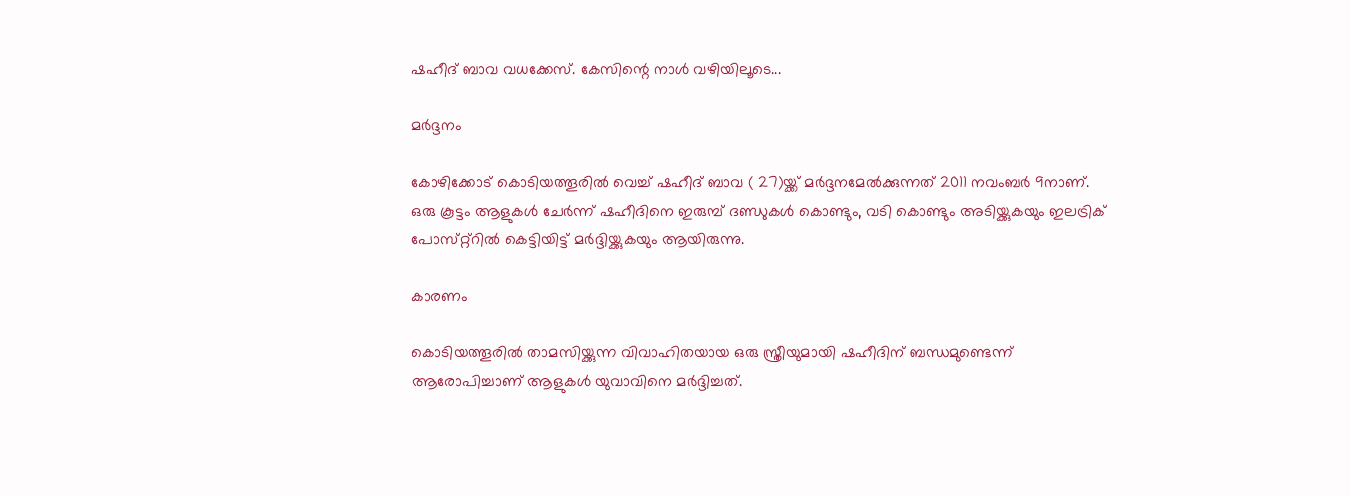ഷഹീദ് ബാവ വധക്കേസ്. കേസിന്റെ നാള്‍ വഴിയിലൂടെ...

മര്‍ദ്ദനം

കോഴിക്കോട് കൊടിയത്തൂരില്‍ വെച്ച് ഷഹീദ് ബാവ ( 27)യ്ക്ക് മര്‍ദ്ദനമേല്‍ക്കുന്നത് 2011 നവംബര്‍ 9നാണ്. ഒരു കൂട്ടം ആളുകള്‍ ചേര്‍ന്ന് ഷഹീദിനെ ഇരുമ്പ് ദണ്ഡുകള്‍ കൊണ്ടും, വടി കൊണ്ടും അടിയ്ക്കുകയും ഇലട്രിക് പോസ്‌റ്റ്റില്‍ കെട്ടിയിട്ട് മര്‍ദ്ദിയ്ക്കുകയും ആയിരുന്നു.

കാരണം

കൊടിയത്തൂരില്‍ താമസിയ്ക്കുന്ന വിവാഹിതയായ ഒരു സ്ത്രീയുമായി ഷഹീദിന് ബന്ധമുണ്ടെന്ന് ആരോപിച്ചാണ് ആളുകള്‍ യുവാവിനെ മര്‍ദ്ദിച്ചത്.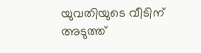യുവതിയുടെ വീടിന് അടുത്ത്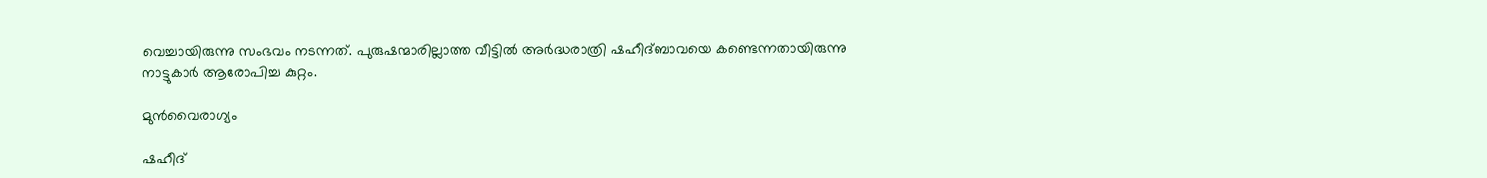വെച്ചായിരുന്നു സംഭവം നടന്നത്. പുരുഷന്മാരില്ലാത്ത വീട്ടില്‍ അര്‍ദ്ധരാത്രി ഷഹീദ്ബാവയെ കണ്ടെന്നതായിരുന്നു നാട്ടുകാര്‍ ആരോപിച്ച കുറ്റം.

മുന്‍വൈരാഗ്യം

ഷഹീദ്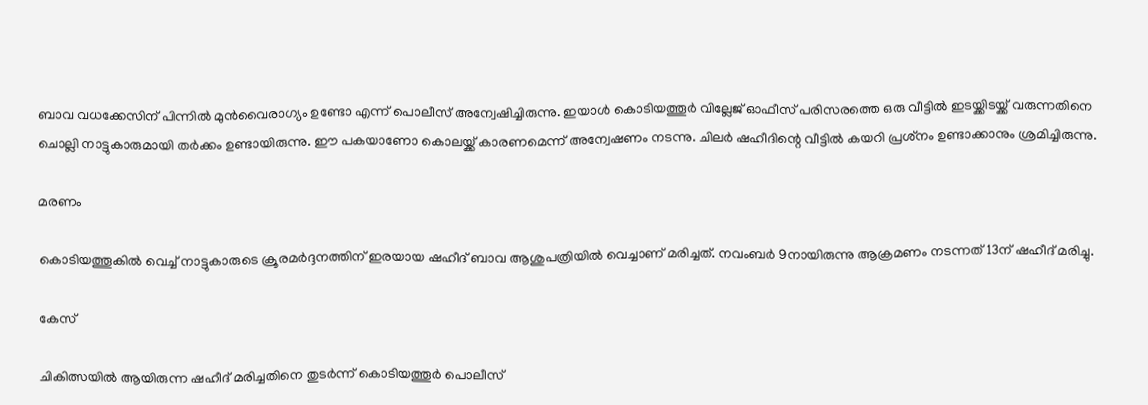ബാവ വധക്കേസിന് പിന്നില്‍ മുന്‍വൈരാഗ്യം ഉണ്ടോ എന്ന് പൊലീസ് അന്വേഷിച്ചിരുന്നു. ഇയാള്‍ കൊടിയത്തൂര്‍ വില്ലേജ് ഓഫീസ് പരിസരത്തെ ഒരു വീട്ടില്‍ ഇടയ്ക്കിടയ്ക്ക് വരുന്നതിനെ ചൊല്ലി നാട്ടുകാരുമായി തര്‍ക്കം ഉണ്ടായിരുന്നു. ഈ പകയാണോ കൊലയ്ക്ക് കാരണമെന്ന് അന്വേഷണം നടന്നു. ചിലര്‍ ഷഹീദിന്റെ വീട്ടില്‍ കയറി പ്രശ്‌നം ഉണ്ടാക്കാനും ശ്രമിച്ചിരുന്നു.

മരണം

കൊടിയത്തൂകില്‍ വെച്ച് നാട്ടുകാരുടെ ക്രൂരമര്‍ദ്ദനത്തിന് ഇരയായ ഷഹീദ് ബാവ ആശുപത്രിയില്‍ വെച്ചാണ് മരിച്ചത്. നവംബര്‍ 9നായിരുന്നു ആക്രമണം നടന്നത് 13ന് ഷഹീദ് മരിച്ചു.

കേസ്

ചികിത്സയില്‍ ആയിരുന്ന ഷഹീദ് മരിച്ചതിനെ തുടര്‍ന്ന് കൊടിയത്തൂര്‍ പൊലീസ്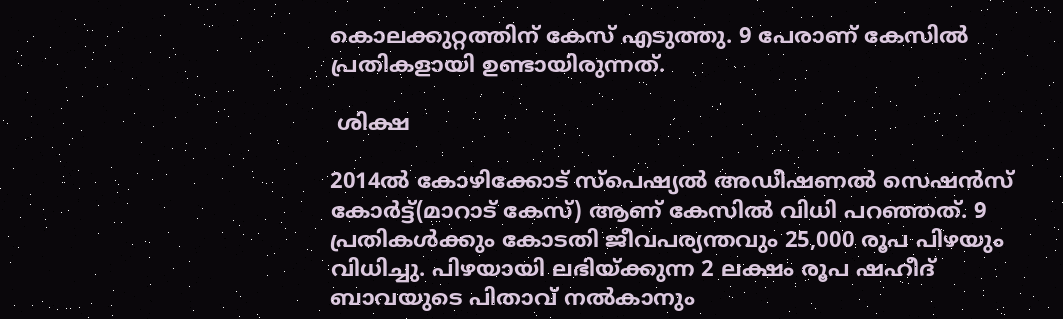കൊലക്കുറ്റത്തിന് കേസ് എടുത്തു. 9 പേരാണ് കേസില്‍ പ്രതികളായി ഉണ്ടായിരുന്നത്.

 ശിക്ഷ

2014ല്‍ കോഴിക്കോട് സ്‌പെഷ്യല്‍ അഡീഷണല്‍ സെഷന്‍സ് കോര്‍ട്ട്(മാറാട് കേസ്) ആണ് കേസില്‍ വിധി പറഞ്ഞത്. 9 പ്രതികള്‍ക്കും കോടതി ജീവപര്യന്തവും 25,000 രൂപ പിഴയും വിധിച്ചു. പിഴയായി ലഭിയ്ക്കുന്ന 2 ലക്ഷം രൂപ ഷഹീദ് ബാവയുടെ പിതാവ് നല്‍കാനും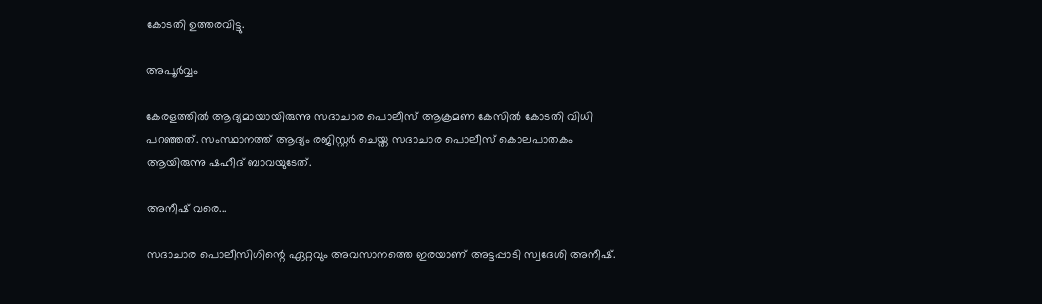കോടതി ഉത്തരവിട്ടു.

അപൂര്‍വ്വം

കേരളത്തില്‍ ആദ്യമായായിരുന്നു സദാചാര പൊലീസ് ആക്രമണ കേസില്‍ കോടതി വിധി പറഞ്ഞത്. സംസ്ഥാനത്ത് ആദ്യം രജിസ്റ്റര്‍ ചെയ്ത സദാചാര പൊലീസ് കൊലപാതകം ആയിരുന്നു ഷഹീദ് ബാവയുടേത്.

അനീഷ് വരെ...

സദാചാര പൊലീസിഗിന്റെ ഏറ്റവും അവസാനത്തെ ഇരയാണ് അട്ടപ്പാടി സ്വദേശി അനീഷ്.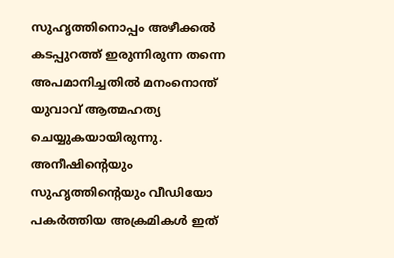സുഹൃത്തിനൊപ്പം അഴീക്കല്‍ കടപ്പുറത്ത് ഇരുന്നിരുന്ന തന്നെ അപമാനിച്ചതില്‍ മനംനൊന്ത് യുവാവ് ആത്മഹത്യ ചെയ്യുകയായിരുന്നു. അനീഷിന്റെയും സുഹൃത്തിന്റെയും വീഡിയോ പകര്‍ത്തിയ അക്രമികള്‍ ഇത്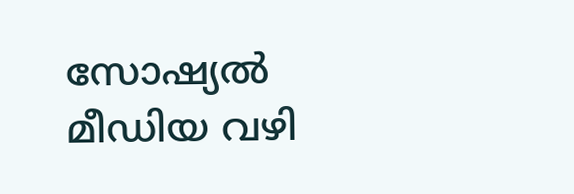സോഷ്യല്‍ മീഡിയ വഴി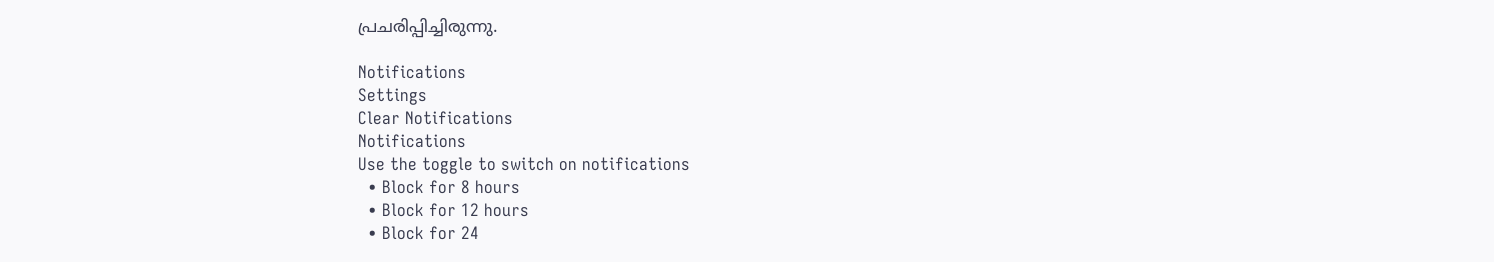പ്രചരിപ്പിച്ചിരുന്നു.

Notifications
Settings
Clear Notifications
Notifications
Use the toggle to switch on notifications
  • Block for 8 hours
  • Block for 12 hours
  • Block for 24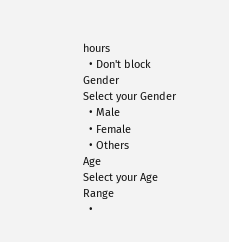hours
  • Don't block
Gender
Select your Gender
  • Male
  • Female
  • Others
Age
Select your Age Range
  •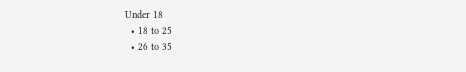Under 18
  • 18 to 25
  • 26 to 35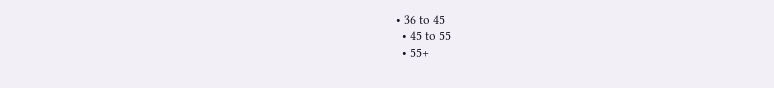• 36 to 45
  • 45 to 55
  • 55+